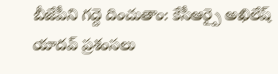బీజేపీని గద్దె దించుతాం: కేసీఆర్పై అఖిలేష్ యాదవ్ ప్రశంసలు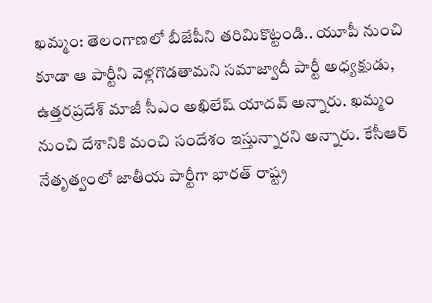ఖమ్మం: తెలంగాణలో బీజేపీని తరిమికొట్టండి.. యూపీ నుంచి కూడా ఆ పార్టీని వెళ్లగొడతామని సమాజ్వాదీ పార్టీ అధ్యక్షుడు, ఉత్తరప్రదేశ్ మాజీ సీఎం అఖిలేష్ యాదవ్ అన్నారు. ఖమ్మం నుంచి దేశానికి మంచి సందేశం ఇస్తున్నారని అన్నారు. కేసీఆర్ నేతృత్వంలో జాతీయ పార్టీగా భారత్ రాష్ట్ర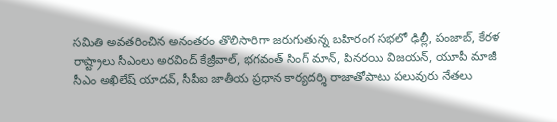సమితి అవతరించిన అనంతరం తొలిసారిగా జరుగుతున్న బహిరంగ సభలో ఢిల్లీ, పంజాబ్, కేరళ రాష్ట్రాలు సీఎంలు అరవింద్ కేజ్రీవాల్, భగవంత్ సింగ్ మాన్, పినరయి విజయన్, యూపీ మాజీ సీఎం అఖిలేష్ యాదవ్, సీపీఐ జాతీయ ప్రధాన కార్యదర్శి రాజాతోపాటు పలువురు నేతలు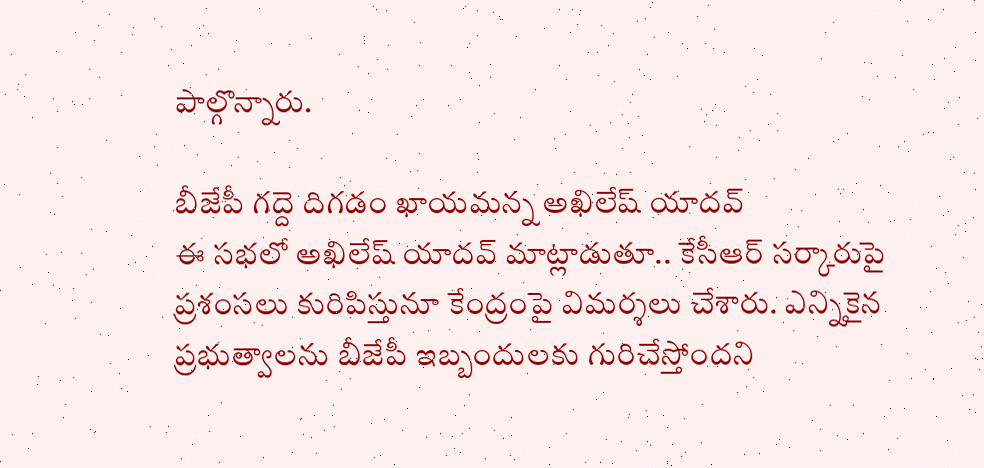పాల్గొన్నారు.

బీజేపీ గద్దె దిగడం ఖాయమన్న అఖిలేష్ యాదవ్
ఈ సభలో అఖిలేష్ యాదవ్ మాట్లాడుతూ.. కేసీఆర్ సర్కారుపై ప్రశంసలు కురిపిస్తునూ కేంద్రంపై విమర్శలు చేశారు. ఎన్నికైన ప్రభుత్వాలను బీజేపీ ఇబ్బందులకు గురిచేస్తోందని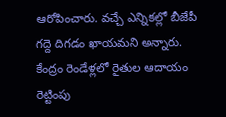ఆరోపించారు. వచ్చే ఎన్నికల్లో బీజేపీ గద్దె దిగడం ఖాయమని అన్నారు. కేంద్రం రెండేళ్లలో రైతుల ఆదాయం రెట్టింపు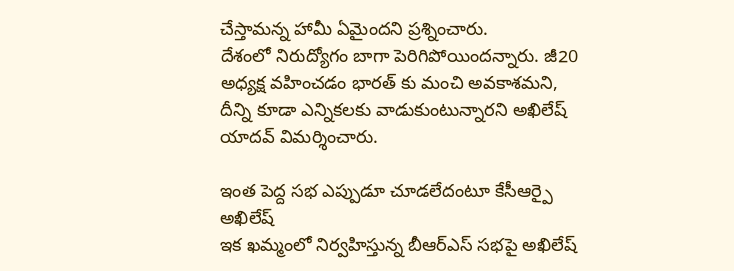చేస్తామన్న హామీ ఏమైందని ప్రశ్నించారు.
దేశంలో నిరుద్యోగం బాగా పెరిగిపోయిందన్నారు. జీ20 అధ్యక్ష వహించడం భారత్ కు మంచి అవకాశమని, దీన్ని కూడా ఎన్నికలకు వాడుకుంటున్నారని అఖిలేష్ యాదవ్ విమర్శించారు.

ఇంత పెద్ద సభ ఎప్పుడూ చూడలేదంటూ కేసీఆర్పై అఖిలేష్
ఇక ఖమ్మంలో నిర్వహిస్తున్న బీఆర్ఎస్ సభపై అఖిలేష్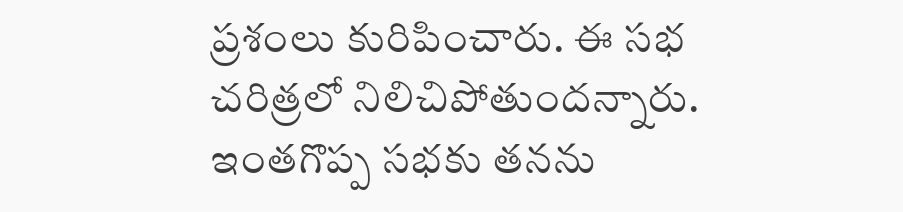ప్రశంలు కురిపించారు. ఈ సభ చరిత్రలో నిలిచిపోతుందన్నారు. ఇంతగొప్ప సభకు తనను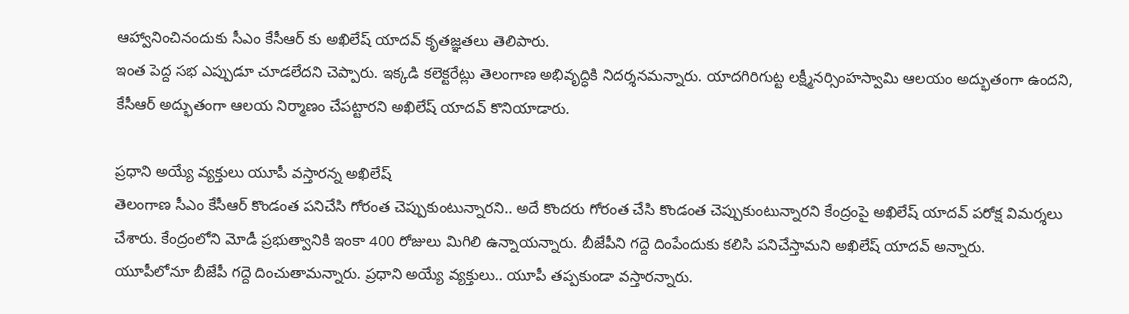ఆహ్వానించినందుకు సీఎం కేసీఆర్ కు అఖిలేష్ యాదవ్ కృతజ్ఞతలు తెలిపారు.
ఇంత పెద్ద సభ ఎప్పుడూ చూడలేదని చెప్పారు. ఇక్కడి కలెక్టరేట్లు తెలంగాణ అభివృద్ధికి నిదర్శనమన్నారు. యాదగిరిగుట్ట లక్ష్మీనర్సింహస్వామి ఆలయం అద్భుతంగా ఉందని, కేసీఆర్ అద్భుతంగా ఆలయ నిర్మాణం చేపట్టారని అఖిలేష్ యాదవ్ కొనియాడారు.

ప్రధాని అయ్యే వ్యక్తులు యూపీ వస్తారన్న అఖిలేష్
తెలంగాణ సీఎం కేసీఆర్ కొండంత పనిచేసి గోరంత చెప్పుకుంటున్నారని.. అదే కొందరు గోరంత చేసి కొండంత చెప్పుకుంటున్నారని కేంద్రంపై అఖిలేష్ యాదవ్ పరోక్ష విమర్శలు చేశారు. కేంద్రంలోని మోడీ ప్రభుత్వానికి ఇంకా 400 రోజులు మిగిలి ఉన్నాయన్నారు. బీజేపీని గద్దె దింపేందుకు కలిసి పనిచేస్తామని అఖిలేష్ యాదవ్ అన్నారు.
యూపీలోనూ బీజేపీ గద్దె దించుతామన్నారు. ప్రధాని అయ్యే వ్యక్తులు.. యూపీ తప్పకుండా వస్తారన్నారు.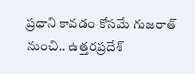ప్రధాని కావడం కోసమే గుజరాత్ నుంచి.. ఉత్తరప్రదేశ్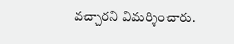వచ్చారని విమర్శించారు.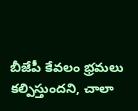బీజేపీ కేవలం భ్రమలు కల్పిస్తుందని, చాలా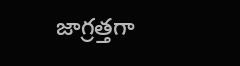జాగ్రత్తగా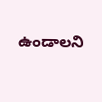ఉండాలని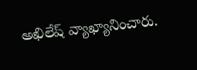అఖిలేష్ వ్యాఖ్యానించారు.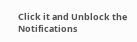Click it and Unblock the Notifications